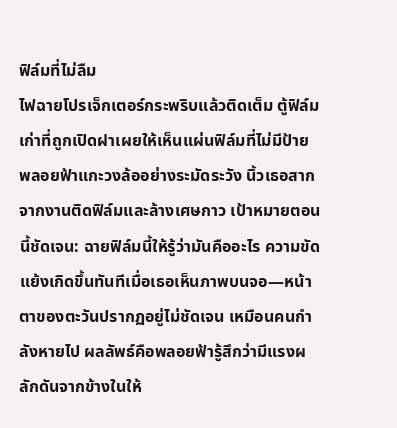ฟิล์มที่ไม่ลืม
ไฟฉายโปรเจ็กเตอร์กระพริบแล้วติดเต็ม ตู้ฟิล์มเก่าที่ถูกเปิดฝาเผยให้เห็นแผ่นฟิล์มที่ไม่มีป้าย พลอยฟ้าแกะวงล้ออย่างระมัดระวัง นิ้วเธอสากจากงานติดฟิล์มและล้างเศษกาว เป้าหมายตอนนี้ชัดเจน: ฉายฟิล์มนี้ให้รู้ว่ามันคืออะไร ความขัดแย้งเกิดขึ้นทันทีเมื่อเธอเห็นภาพบนจอ—หน้าตาของตะวันปรากฏอยู่ไม่ชัดเจน เหมือนคนกำลังหายไป ผลลัพธ์คือพลอยฟ้ารู้สึกว่ามีแรงผลักดันจากข้างในให้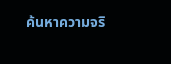ค้นหาความจริ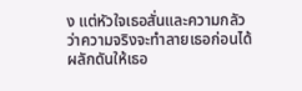ง แต่หัวใจเธอสั่นและความกลัวว่าความจริงจะทำลายเธอก่อนได้ผลักดันให้เธอ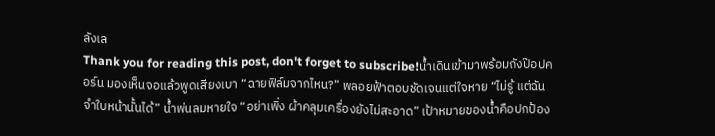ลังเล
Thank you for reading this post, don't forget to subscribe!น้ำเดินเข้ามาพร้อมถังป๊อปคอร์น มองเห็นจอแล้วพูดเสียงเบา “ฉายฟิล์มจากไหน?” พลอยฟ้าตอบชัดเจนแต่ใจหาย “ไม่รู้ แต่ฉันจำใบหน้านั้นได้” น้ำพ่นลมหายใจ “อย่าเพิ่ง ผ้าคลุมเครื่องยังไม่สะอาด” เป้าหมายของน้ำคือปกป้อง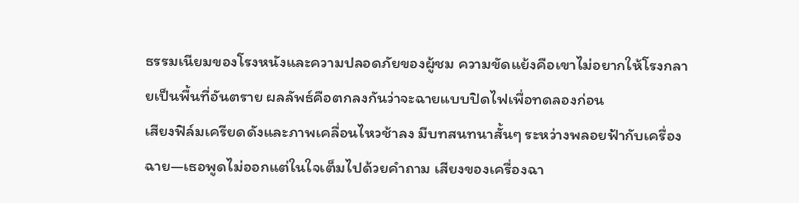ธรรมเนียมของโรงหนังและความปลอดภัยของผู้ชม ความขัดแย้งคือเขาไม่อยากให้โรงกลายเป็นพื้นที่อันตราย ผลลัพธ์คือตกลงกันว่าจะฉายแบบปิดไฟเพื่อทดลองก่อน
เสียงฟิล์มเครียดดังและภาพเคลื่อนไหวช้าลง มีบทสนทนาสั้นๆ ระหว่างพลอยฟ้ากับเครื่องฉาย—เธอพูดไม่ออกแต่ในใจเต็มไปด้วยคำถาม เสียงของเครื่องฉา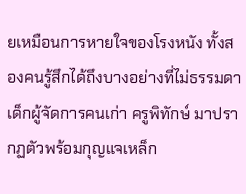ยเหมือนการหายใจของโรงหนัง ทั้งสองคนรู้สึกได้ถึงบางอย่างที่ไม่ธรรมดา
เด็กผู้จัดการคนเก่า ครูพิทักษ์ มาปรากฏตัวพร้อมกุญแจเหล็ก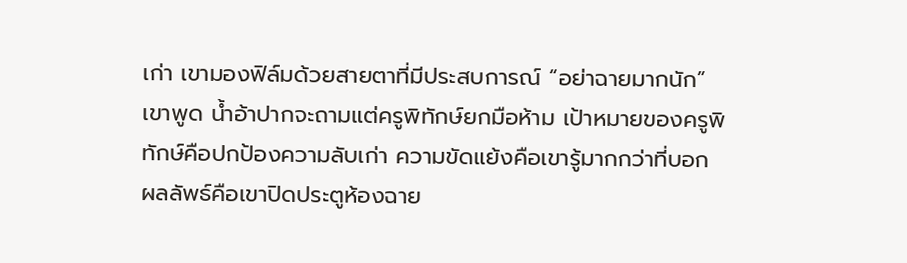เก่า เขามองฟิล์มด้วยสายตาที่มีประสบการณ์ “อย่าฉายมากนัก” เขาพูด น้ำอ้าปากจะถามแต่ครูพิทักษ์ยกมือห้าม เป้าหมายของครูพิทักษ์คือปกป้องความลับเก่า ความขัดแย้งคือเขารู้มากกว่าที่บอก ผลลัพธ์คือเขาปิดประตูห้องฉาย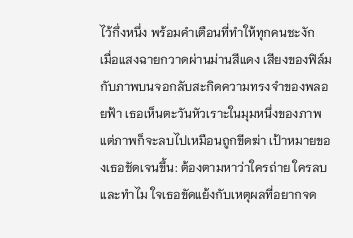ไว้กึ่งหนึ่ง พร้อมคำเตือนที่ทำให้ทุกคนชะงัก
เมื่อแสงฉายกวาดผ่านม่านสีแดง เสียงของฟิล์มกับภาพบนจอกลับสะกิดความทรงจำของพลอยฟ้า เธอเห็นตะวันหัวเราะในมุมหนึ่งของภาพ แต่ภาพก็จะลบไปเหมือนถูกขีดฆ่า เป้าหมายของเธอชัดเจนขึ้น: ต้องตามหาว่าใครถ่าย ใครลบ และทำไม ใจเธอขัดแย้งกับเหตุผลที่อยากจด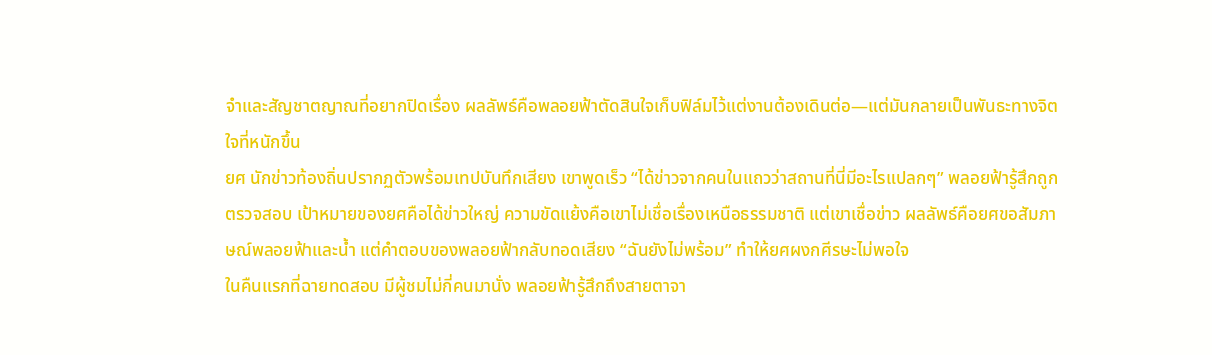จำและสัญชาตญาณที่อยากปิดเรื่อง ผลลัพธ์คือพลอยฟ้าตัดสินใจเก็บฟิล์มไว้แต่งานต้องเดินต่อ—แต่มันกลายเป็นพันธะทางจิตใจที่หนักขึ้น
ยศ นักข่าวท้องถิ่นปรากฏตัวพร้อมเทปบันทึกเสียง เขาพูดเร็ว “ได้ข่าวจากคนในแถวว่าสถานที่นี่มีอะไรแปลกๆ” พลอยฟ้ารู้สึกถูกตรวจสอบ เป้าหมายของยศคือได้ข่าวใหญ่ ความขัดแย้งคือเขาไม่เชื่อเรื่องเหนือธรรมชาติ แต่เขาเชื่อข่าว ผลลัพธ์คือยศขอสัมภาษณ์พลอยฟ้าและน้ำ แต่คำตอบของพลอยฟ้ากลับทอดเสียง “ฉันยังไม่พร้อม” ทำให้ยศผงกศีรษะไม่พอใจ
ในคืนแรกที่ฉายทดสอบ มีผู้ชมไม่กี่คนมานั่ง พลอยฟ้ารู้สึกถึงสายตาจา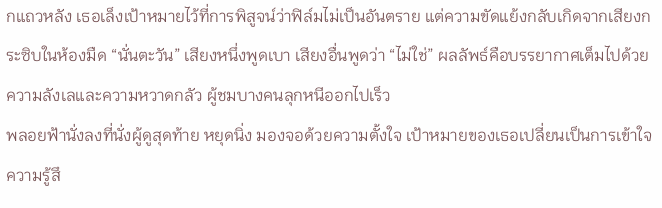กแถวหลัง เธอเล็งเป้าหมายไว้ที่การพิสูจน์ว่าฟิล์มไม่เป็นอันตราย แต่ความขัดแย้งกลับเกิดจากเสียงกระซิบในห้องมืด “นั่นตะวัน” เสียงหนึ่งพูดเบา เสียงอื่นพูดว่า “ไม่ใช่” ผลลัพธ์คือบรรยากาศเต็มไปด้วยความลังเลและความหวาดกลัว ผู้ชมบางคนลุกหนีออกไปเร็ว
พลอยฟ้านั่งลงที่นั่งผู้ดูสุดท้าย หยุดนิ่ง มองจอด้วยความตั้งใจ เป้าหมายของเธอเปลี่ยนเป็นการเข้าใจความรู้สึ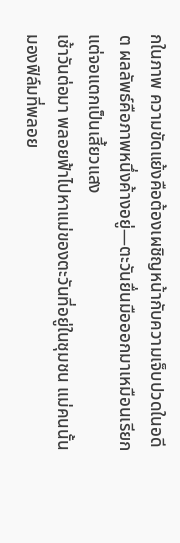กในภาพ ความขัดแย้งคือต้องเผชิญหน้ากับความเจ็บปวดในอดีต ผลลัพธ์คือภาพหนึ่งค้างอยู่—ตะวันยื่นมือออกมาเหมือนเรียก แต่จอแตกเป็นเสี้ยวแสง
เช้าวันต่อมา พลอยฟ้าไปหาแม่ของตะวันที่อยู่ในชุมชน แม่คนนั้นมองฟิล์มที่พลอย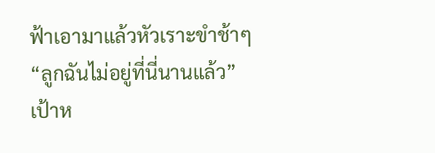ฟ้าเอามาแล้วหัวเราะขำช้าๆ “ลูกฉันไม่อยู่ที่นี่นานแล้ว” เป้าห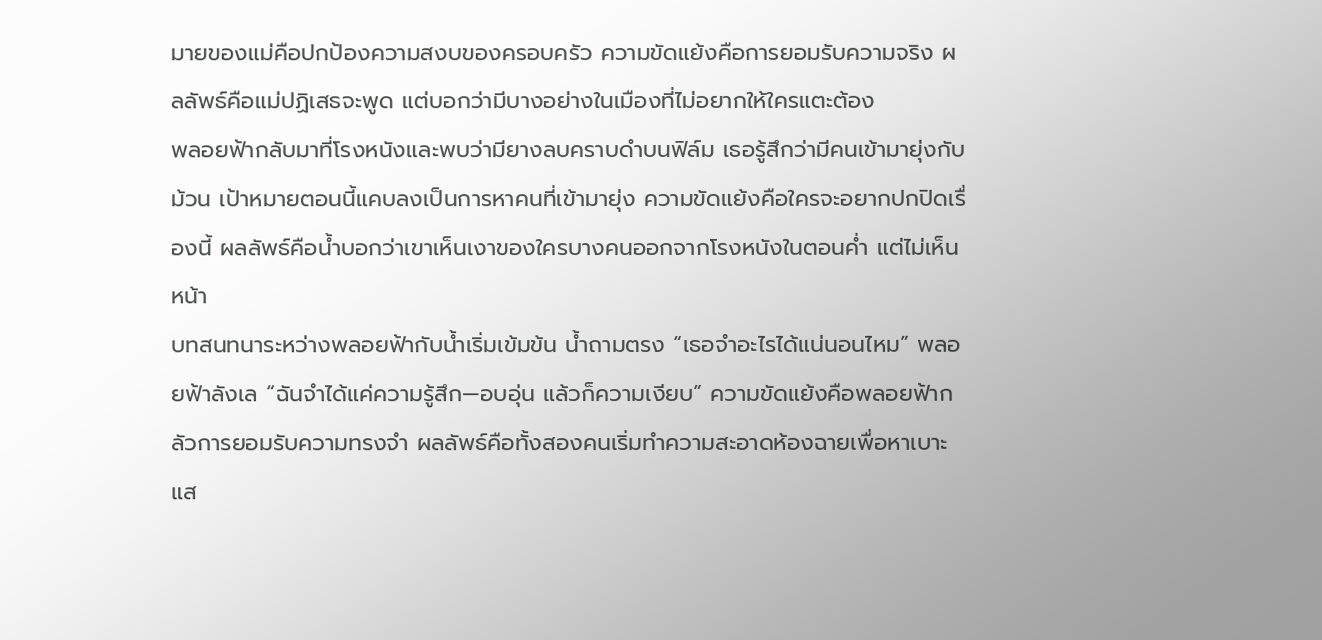มายของแม่คือปกป้องความสงบของครอบครัว ความขัดแย้งคือการยอมรับความจริง ผลลัพธ์คือแม่ปฏิเสธจะพูด แต่บอกว่ามีบางอย่างในเมืองที่ไม่อยากให้ใครแตะต้อง
พลอยฟ้ากลับมาที่โรงหนังและพบว่ามียางลบคราบดำบนฟิล์ม เธอรู้สึกว่ามีคนเข้ามายุ่งกับม้วน เป้าหมายตอนนี้แคบลงเป็นการหาคนที่เข้ามายุ่ง ความขัดแย้งคือใครจะอยากปกปิดเรื่องนี้ ผลลัพธ์คือน้ำบอกว่าเขาเห็นเงาของใครบางคนออกจากโรงหนังในตอนค่ำ แต่ไม่เห็นหน้า
บทสนทนาระหว่างพลอยฟ้ากับน้ำเริ่มเข้มข้น น้ำถามตรง “เธอจำอะไรได้แน่นอนไหม” พลอยฟ้าลังเล “ฉันจำได้แค่ความรู้สึก—อบอุ่น แล้วก็ความเงียบ” ความขัดแย้งคือพลอยฟ้ากลัวการยอมรับความทรงจำ ผลลัพธ์คือทั้งสองคนเริ่มทำความสะอาดห้องฉายเพื่อหาเบาะแส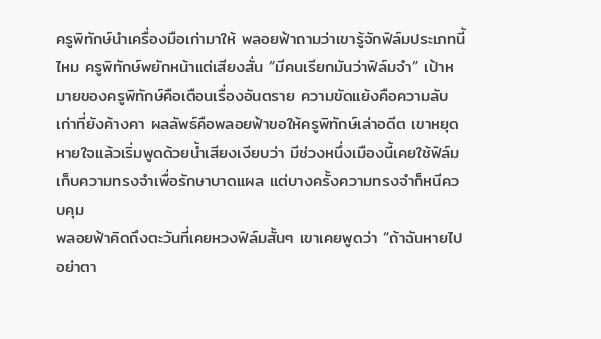ครูพิทักษ์นำเครื่องมือเก่ามาให้ พลอยฟ้าถามว่าเขารู้จักฟิล์มประเภทนี้ไหม ครูพิทักษ์พยักหน้าแต่เสียงสั่น “มีคนเรียกมันว่าฟิล์มจำ” เป้าหมายของครูพิทักษ์คือเตือนเรื่องอันตราย ความขัดแย้งคือความลับเก่าที่ยังค้างคา ผลลัพธ์คือพลอยฟ้าขอให้ครูพิทักษ์เล่าอดีต เขาหยุดหายใจแล้วเริ่มพูดด้วยน้ำเสียงเงียบว่า มีช่วงหนึ่งเมืองนี้เคยใช้ฟิล์มเก็บความทรงจำเพื่อรักษาบาดแผล แต่บางครั้งความทรงจำก็หนีควบคุม
พลอยฟ้าคิดถึงตะวันที่เคยหวงฟิล์มสั้นๆ เขาเคยพูดว่า “ถ้าฉันหายไป อย่าตา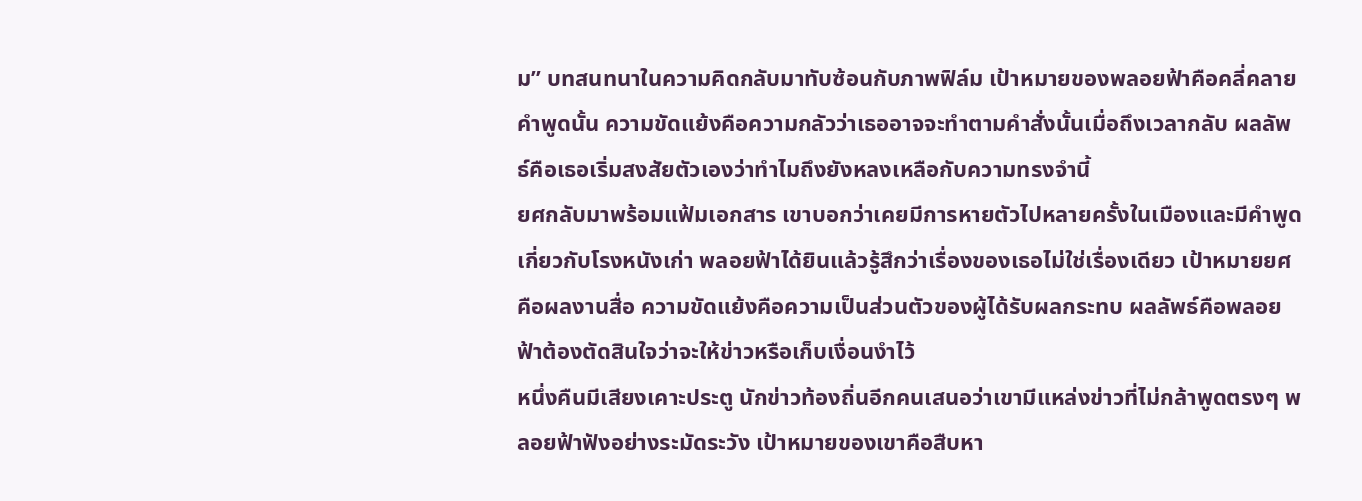ม” บทสนทนาในความคิดกลับมาทับซ้อนกับภาพฟิล์ม เป้าหมายของพลอยฟ้าคือคลี่คลายคำพูดนั้น ความขัดแย้งคือความกลัวว่าเธออาจจะทำตามคำสั่งนั้นเมื่อถึงเวลากลับ ผลลัพธ์คือเธอเริ่มสงสัยตัวเองว่าทำไมถึงยังหลงเหลือกับความทรงจำนี้
ยศกลับมาพร้อมแฟ้มเอกสาร เขาบอกว่าเคยมีการหายตัวไปหลายครั้งในเมืองและมีคำพูดเกี่ยวกับโรงหนังเก่า พลอยฟ้าได้ยินแล้วรู้สึกว่าเรื่องของเธอไม่ใช่เรื่องเดียว เป้าหมายยศคือผลงานสื่อ ความขัดแย้งคือความเป็นส่วนตัวของผู้ได้รับผลกระทบ ผลลัพธ์คือพลอยฟ้าต้องตัดสินใจว่าจะให้ข่าวหรือเก็บเงื่อนงำไว้
หนึ่งคืนมีเสียงเคาะประตู นักข่าวท้องถิ่นอีกคนเสนอว่าเขามีแหล่งข่าวที่ไม่กล้าพูดตรงๆ พลอยฟ้าฟังอย่างระมัดระวัง เป้าหมายของเขาคือสืบหา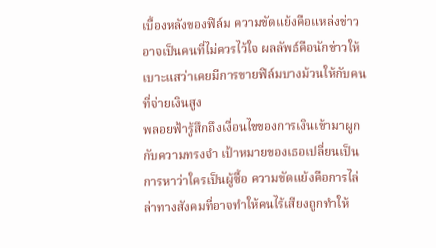เบื้องหลังของฟิล์ม ความขัดแย้งคือแหล่งข่าวอาจเป็นคนที่ไม่ควรไว้ใจ ผลลัพธ์คือนักข่าวให้เบาะแสว่าเคยมีการขายฟิล์มบางม้วนให้กับคนที่จ่ายเงินสูง
พลอยฟ้ารู้สึกถึงเงื่อนไขของการเงินเข้ามาผูกกับความทรงจำ เป้าหมายของเธอเปลี่ยนเป็นการหาว่าใครเป็นผู้ซื้อ ความขัดแย้งคือการไล่ล่าทางสังคมที่อาจทำให้คนไร้เสียงถูกทำให้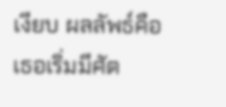เงียบ ผลลัพธ์คือเธอเริ่มมีศัต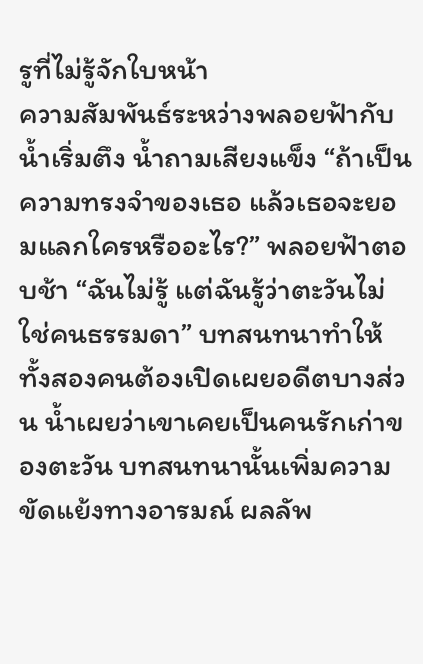รูที่ไม่รู้จักใบหน้า
ความสัมพันธ์ระหว่างพลอยฟ้ากับน้ำเริ่มตึง น้ำถามเสียงแข็ง “ถ้าเป็นความทรงจำของเธอ แล้วเธอจะยอมแลกใครหรืออะไร?” พลอยฟ้าตอบช้า “ฉันไม่รู้ แต่ฉันรู้ว่าตะวันไม่ใช่คนธรรมดา” บทสนทนาทำให้ทั้งสองคนต้องเปิดเผยอดีตบางส่วน น้ำเผยว่าเขาเคยเป็นคนรักเก่าของตะวัน บทสนทนานั้นเพิ่มความขัดแย้งทางอารมณ์ ผลลัพ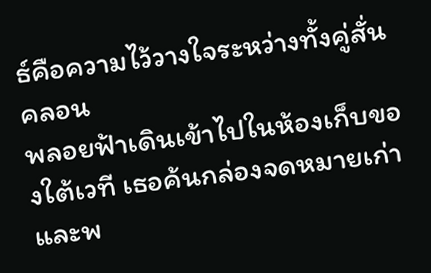ธ์คือความไว้วางใจระหว่างทั้งคู่สั่นคลอน
พลอยฟ้าเดินเข้าไปในห้องเก็บของใต้เวที เธอค้นกล่องจดหมายเก่าและพ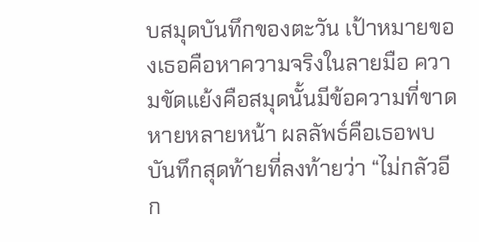บสมุดบันทึกของตะวัน เป้าหมายของเธอคือหาความจริงในลายมือ ความขัดแย้งคือสมุดนั้นมีข้อความที่ขาดหายหลายหน้า ผลลัพธ์คือเธอพบบันทึกสุดท้ายที่ลงท้ายว่า “ไม่กลัวอีก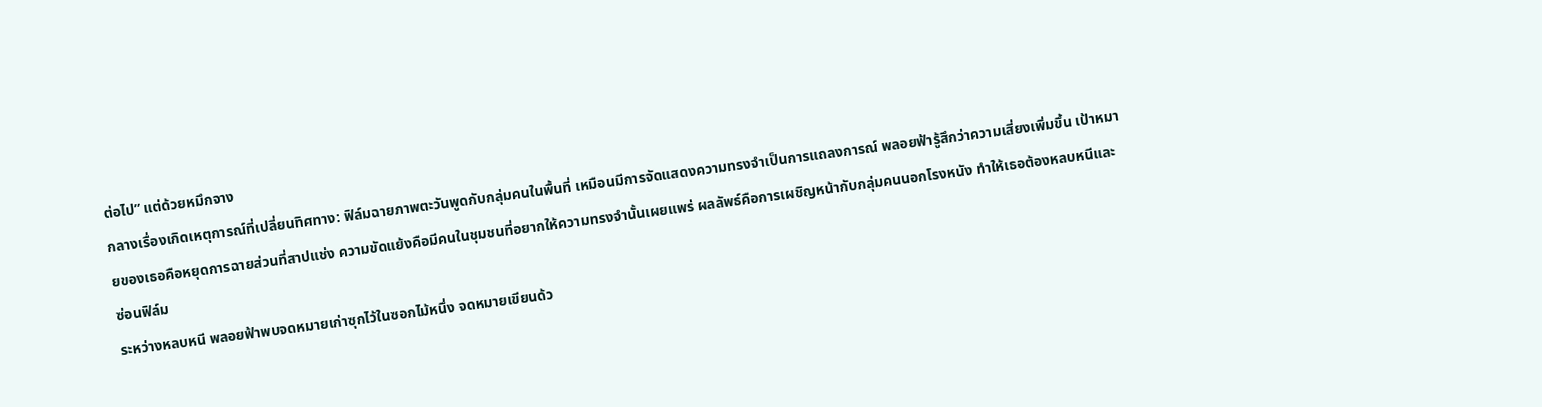ต่อไป” แต่ด้วยหมึกจาง
กลางเรื่องเกิดเหตุการณ์ที่เปลี่ยนทิศทาง: ฟิล์มฉายภาพตะวันพูดกับกลุ่มคนในพื้นที่ เหมือนมีการจัดแสดงความทรงจำเป็นการแถลงการณ์ พลอยฟ้ารู้สึกว่าความเสี่ยงเพิ่มขึ้น เป้าหมายของเธอคือหยุดการฉายส่วนที่สาปแช่ง ความขัดแย้งคือมีคนในชุมชนที่อยากให้ความทรงจำนั้นเผยแพร่ ผลลัพธ์คือการเผชิญหน้ากับกลุ่มคนนอกโรงหนัง ทำให้เธอต้องหลบหนีและซ่อนฟิล์ม
ระหว่างหลบหนี พลอยฟ้าพบจดหมายเก่าซุกไว้ในซอกไม้หนึ่ง จดหมายเขียนด้ว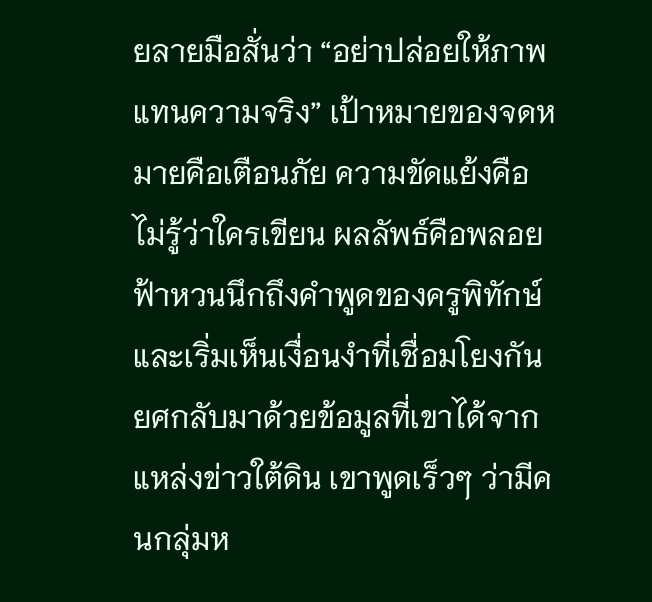ยลายมือสั่นว่า “อย่าปล่อยให้ภาพแทนความจริง” เป้าหมายของจดหมายคือเตือนภัย ความขัดแย้งคือไม่รู้ว่าใครเขียน ผลลัพธ์คือพลอยฟ้าหวนนึกถึงคำพูดของครูพิทักษ์และเริ่มเห็นเงื่อนงำที่เชื่อมโยงกัน
ยศกลับมาด้วยข้อมูลที่เขาได้จากแหล่งข่าวใต้ดิน เขาพูดเร็วๆ ว่ามีคนกลุ่มห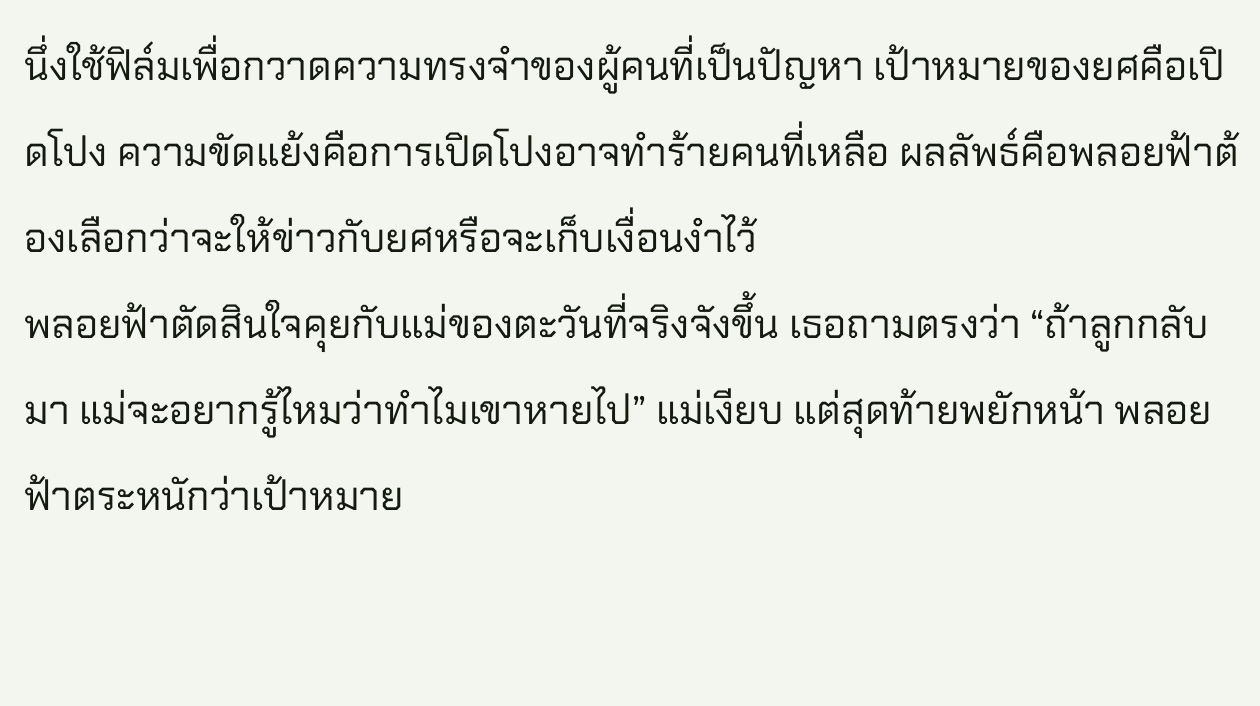นึ่งใช้ฟิล์มเพื่อกวาดความทรงจำของผู้คนที่เป็นปัญหา เป้าหมายของยศคือเปิดโปง ความขัดแย้งคือการเปิดโปงอาจทำร้ายคนที่เหลือ ผลลัพธ์คือพลอยฟ้าต้องเลือกว่าจะให้ข่าวกับยศหรือจะเก็บเงื่อนงำไว้
พลอยฟ้าตัดสินใจคุยกับแม่ของตะวันที่จริงจังขึ้น เธอถามตรงว่า “ถ้าลูกกลับมา แม่จะอยากรู้ไหมว่าทำไมเขาหายไป” แม่เงียบ แต่สุดท้ายพยักหน้า พลอยฟ้าตระหนักว่าเป้าหมาย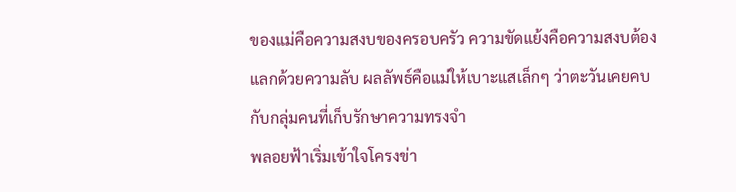ของแม่คือความสงบของครอบครัว ความขัดแย้งคือความสงบต้องแลกด้วยความลับ ผลลัพธ์คือแม่ให้เบาะแสเล็กๆ ว่าตะวันเคยคบกับกลุ่มคนที่เก็บรักษาความทรงจำ
พลอยฟ้าเริ่มเข้าใจโครงข่า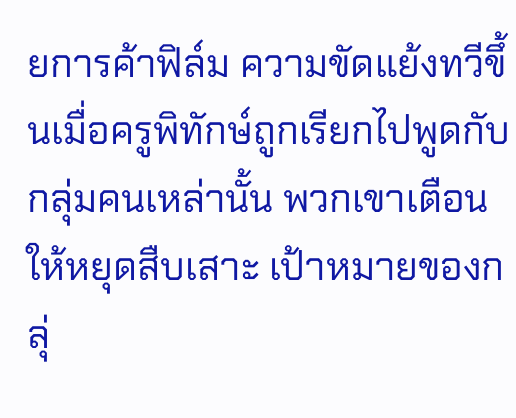ยการค้าฟิล์ม ความขัดแย้งทวีขึ้นเมื่อครูพิทักษ์ถูกเรียกไปพูดกับกลุ่มคนเหล่านั้น พวกเขาเตือนให้หยุดสืบเสาะ เป้าหมายของกลุ่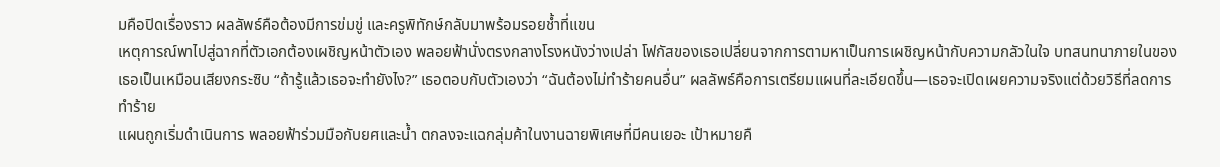มคือปิดเรื่องราว ผลลัพธ์คือต้องมีการข่มขู่ และครูพิทักษ์กลับมาพร้อมรอยช้ำที่แขน
เหตุการณ์พาไปสู่ฉากที่ตัวเอกต้องเผชิญหน้าตัวเอง พลอยฟ้านั่งตรงกลางโรงหนังว่างเปล่า โฟกัสของเธอเปลี่ยนจากการตามหาเป็นการเผชิญหน้ากับความกลัวในใจ บทสนทนาภายในของเธอเป็นเหมือนเสียงกระซิบ “ถ้ารู้แล้วเธอจะทำยังไง?” เธอตอบกับตัวเองว่า “ฉันต้องไม่ทำร้ายคนอื่น” ผลลัพธ์คือการเตรียมแผนที่ละเอียดขึ้น—เธอจะเปิดเผยความจริงแต่ด้วยวิธีที่ลดการทำร้าย
แผนถูกเริ่มดำเนินการ พลอยฟ้าร่วมมือกับยศและน้ำ ตกลงจะแฉกลุ่มค้าในงานฉายพิเศษที่มีคนเยอะ เป้าหมายคื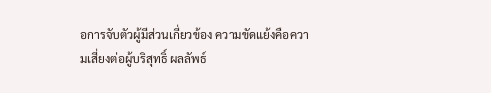อการจับตัวผู้มีส่วนเกี่ยวข้อง ความขัดแย้งคือความเสี่ยงต่อผู้บริสุทธิ์ ผลลัพธ์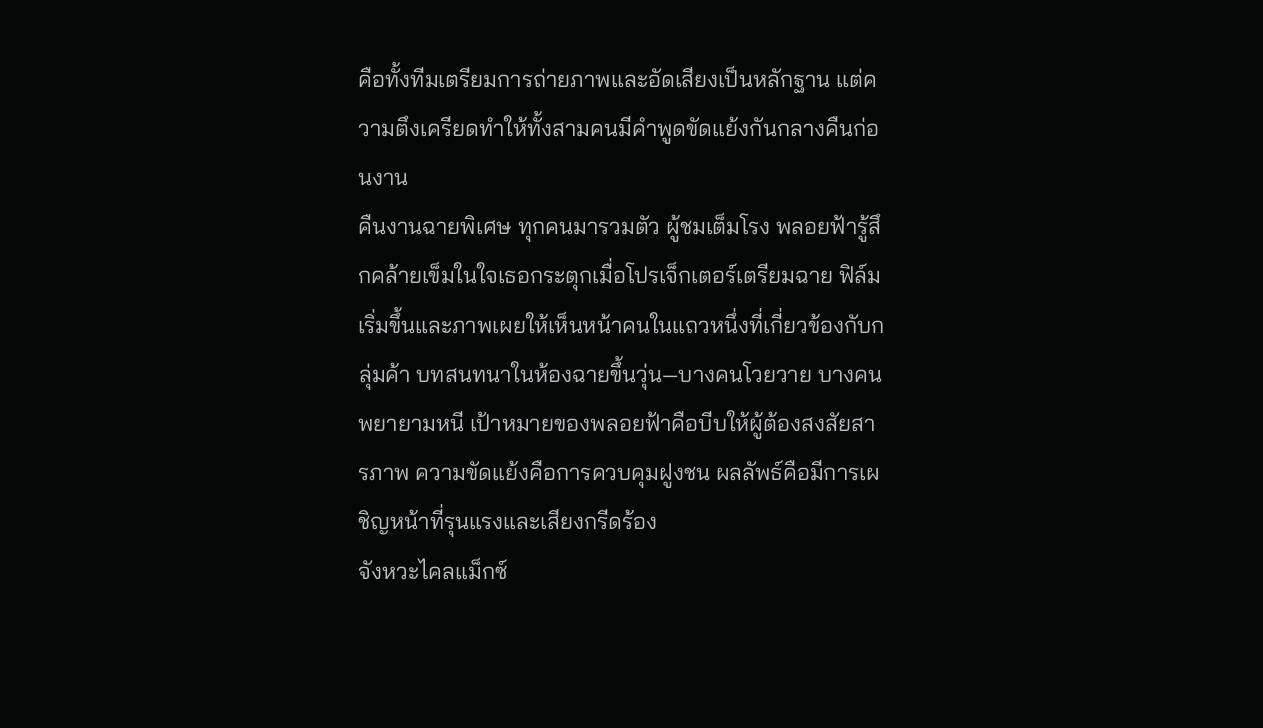คือทั้งทีมเตรียมการถ่ายภาพและอัดเสียงเป็นหลักฐาน แต่ความตึงเครียดทำให้ทั้งสามคนมีคำพูดขัดแย้งกันกลางคืนก่อนงาน
คืนงานฉายพิเศษ ทุกคนมารวมตัว ผู้ชมเต็มโรง พลอยฟ้ารู้สึกคล้ายเข็มในใจเธอกระตุกเมื่อโปรเจ็กเตอร์เตรียมฉาย ฟิล์มเริ่มขึ้นและภาพเผยให้เห็นหน้าคนในแถวหนึ่งที่เกี่ยวข้องกับกลุ่มค้า บทสนทนาในห้องฉายขึ้นวุ่น—บางคนโวยวาย บางคนพยายามหนี เป้าหมายของพลอยฟ้าคือบีบให้ผู้ต้องสงสัยสารภาพ ความขัดแย้งคือการควบคุมฝูงชน ผลลัพธ์คือมีการเผชิญหน้าที่รุนแรงและเสียงกรีดร้อง
จังหวะไคลแม็กซ์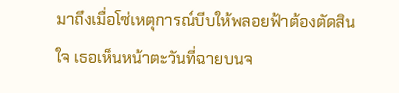มาถึงเมื่อโซ่เหตุการณ์บีบให้พลอยฟ้าต้องตัดสินใจ เธอเห็นหน้าตะวันที่ฉายบนจ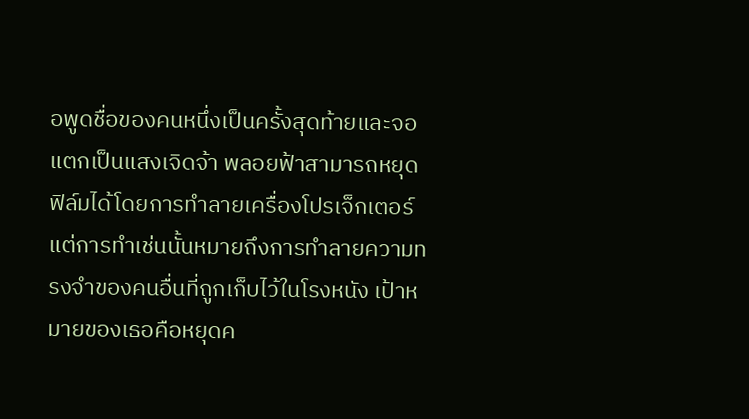อพูดชื่อของคนหนึ่งเป็นครั้งสุดท้ายและจอแตกเป็นแสงเจิดจ้า พลอยฟ้าสามารถหยุดฟิล์มได้โดยการทำลายเครื่องโปรเจ็กเตอร์ แต่การทำเช่นนั้นหมายถึงการทำลายความทรงจำของคนอื่นที่ถูกเก็บไว้ในโรงหนัง เป้าหมายของเธอคือหยุดค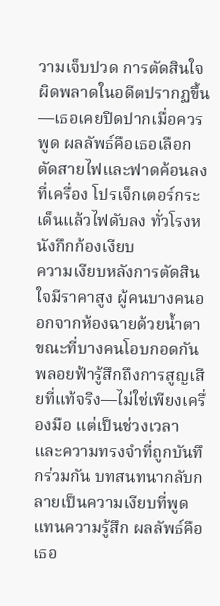วามเจ็บปวด การตัดสินใจผิดพลาดในอดีตปรากฏขึ้น—เธอเคยปิดปากเมื่อควรพูด ผลลัพธ์คือเธอเลือกตัดสายไฟและฟาดค้อนลงที่เครื่อง โปรเจ็กเตอร์กระเด็นแล้วไฟดับลง ทั่วโรงหนังกึกก้องเงียบ
ความเงียบหลังการตัดสินใจมีราคาสูง ผู้คนบางคนออกจากห้องฉายด้วยน้ำตา ขณะที่บางคนโอบกอดกัน พลอยฟ้ารู้สึกถึงการสูญเสียที่แท้จริง—ไม่ใช่เพียงเครื่องมือ แต่เป็นช่วงเวลาและความทรงจำที่ถูกบันทึกร่วมกัน บทสนทนากลับกลายเป็นความเงียบที่พูดแทนความรู้สึก ผลลัพธ์คือเธอ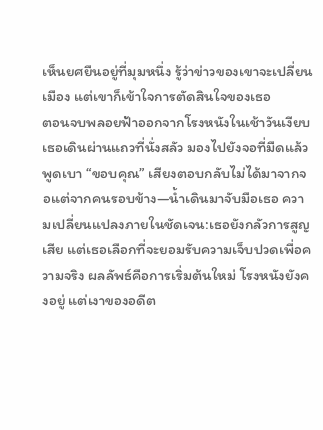เห็นยศยืนอยู่ที่มุมหนึ่ง รู้ว่าข่าวของเขาจะเปลี่ยนเมือง แต่เขาก็เข้าใจการตัดสินใจของเธอ
ตอนจบพลอยฟ้าออกจากโรงหนังในเช้าวันเงียบ เธอเดินผ่านแถวที่นั่งสลัว มองไปยังจอที่มืดแล้วพูดเบา “ขอบคุณ” เสียงตอบกลับไม่ได้มาจากจอแต่จากคนรอบข้าง—น้ำเดินมาจับมือเธอ ความเปลี่ยนแปลงภายในชัดเจน:เธอยังกลัวการสูญเสีย แต่เธอเลือกที่จะยอมรับความเจ็บปวดเพื่อความจริง ผลลัพธ์คือการเริ่มต้นใหม่ โรงหนังยังคงอยู่ แต่เงาของอดีต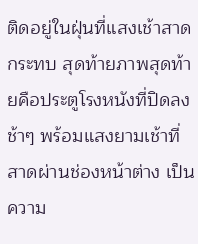ติดอยู่ในฝุ่นที่แสงเช้าสาดกระทบ สุดท้ายภาพสุดท้ายคือประตูโรงหนังที่ปิดลงช้าๆ พร้อมแสงยามเช้าที่สาดผ่านช่องหน้าต่าง เป็นความ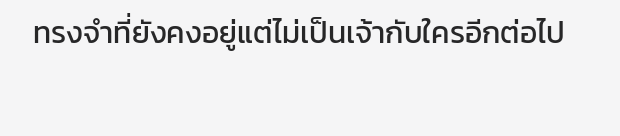ทรงจำที่ยังคงอยู่แต่ไม่เป็นเจ้ากับใครอีกต่อไป